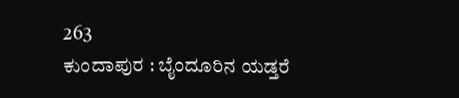263
ಕುಂದಾಪುರ : ಬೈಂದೂರಿನ ಯಡ್ತರೆ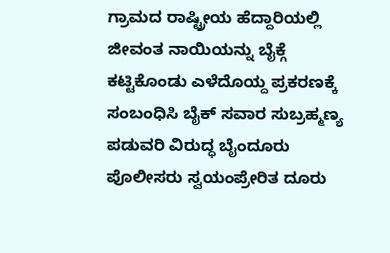ಗ್ರಾಮದ ರಾಷ್ಟ್ರೀಯ ಹೆದ್ದಾರಿಯಲ್ಲಿ ಜೀವಂತ ನಾಯಿಯನ್ನು ಬೈಕ್ಗೆ ಕಟ್ಟಿಕೊಂಡು ಎಳೆದೊಯ್ದ ಪ್ರಕರಣಕ್ಕೆ ಸಂಬಂಧಿಸಿ ಬೈಕ್ ಸವಾರ ಸುಬ್ರಹ್ಮಣ್ಯ ಪಡುವರಿ ವಿರುದ್ಧ ಬೈಂದೂರು ಪೊಲೀಸರು ಸ್ವಯಂಪ್ರೇರಿತ ದೂರು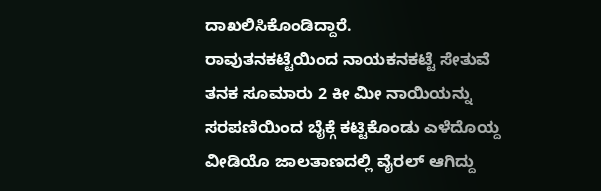ದಾಖಲಿಸಿಕೊಂಡಿದ್ದಾರೆ.
ರಾವುತನಕಟ್ಟೆಯಿಂದ ನಾಯಕನಕಟ್ಟೆ ಸೇತುವೆ ತನಕ ಸೂಮಾರು 2 ಕೀ ಮೀ ನಾಯಿಯನ್ನು ಸರಪಣಿಯಿಂದ ಬೈಕ್ಗೆ ಕಟ್ಟಿಕೊಂಡು ಎಳೆದೊಯ್ದ ವೀಡಿಯೊ ಜಾಲತಾಣದಲ್ಲಿ ವೈರಲ್ ಆಗಿದ್ದು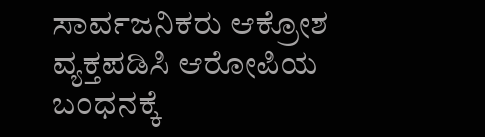ಸಾರ್ವಜನಿಕರು ಆಕ್ರೋಶ ವ್ಯಕ್ತಪಡಿಸಿ ಆರೋಪಿಯ ಬಂಧನಕ್ಕೆ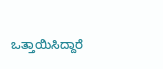ಒತ್ತಾಯಿಸಿದ್ದಾರೆ